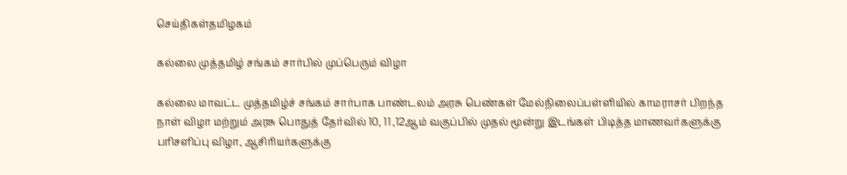செய்திகள்தமிழகம்

கல்லை முத்தமிழ் சங்கம் சார்பில் முப்பெரும் விழா

கல்லை மாவட்ட முத்தமிழ்ச் சங்கம் சார்பாக பாண்டலம் அரசு பெண்கள் மேல்நிலைப்பள்ளியில் காமராசர் பிறந்த நாள் விழா மற்றும் அரசு பொதுத் தேர்வில் 10, 11 ,12ஆம் வகுப்பில் முதல் மூன்று இடங்கள் பிடித்த மாணவர்களுக்கு பரிசளிப்பு விழா, ஆசிரியர்களுக்கு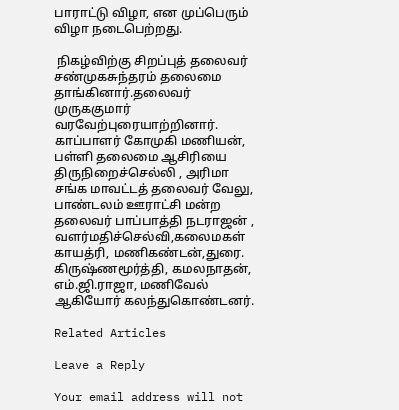பாராட்டு விழா, என முப்பெரும் விழா நடைபெற்றது.

 நிகழ்விற்கு சிறப்புத் தலைவர் சண்முகசுந்தரம் தலைமை தாங்கினார்.தலைவர் முருககுமார் வரவேற்புரையாற்றினார். காப்பாளர் கோமுகி மணியன், பள்ளி தலைமை ஆசிரியை திருநிறைச்செல்லி , அரிமா சங்க மாவட்டத் தலைவர் வேலு, பாண்டலம் ஊராட்சி மன்ற தலைவர் பாப்பாத்தி நடராஜன் , வளர்மதிச்செல்வி,கலைமகள் காயத்ரி, மணிகண்டன்,துரை. கிருஷ்ணமூர்த்தி, கமலநாதன், எம்.ஜி.ராஜா, மணிவேல் ஆகியோர் கலந்துகொண்டனர்.

Related Articles

Leave a Reply

Your email address will not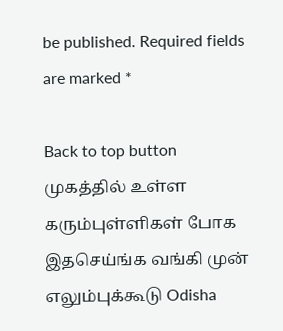be published. Required fields are marked *

Back to top button
முகத்தில் உள்ள கரும்புள்ளிகள் போக இதசெய்ங்க வங்கி முன் எலும்புக்கூடு Odisha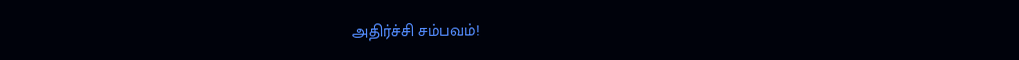அதிர்ச்சி சம்பவம்!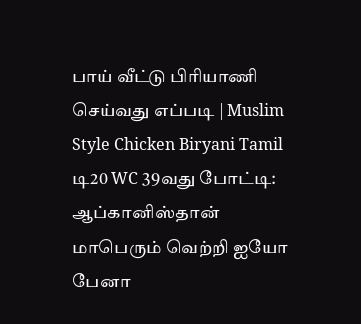பாய் வீட்டு பிரியாணி செய்வது எப்படி | Muslim Style Chicken Biryani Tamil டி20 WC 39வது போட்டி: ஆப்கானிஸ்தான் மாபெரும் வெற்றி ஐயோ பேனா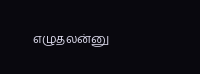எழுதலன்னு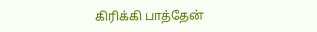கிரிக்கி பாத்தேன்